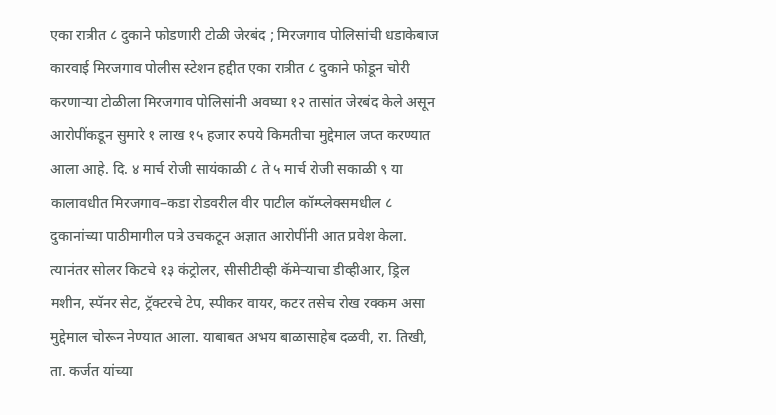एका रात्रीत ८ दुकाने फोडणारी टोळी जेरबंद ; मिरजगाव पोलिसांची धडाकेबाज कारवाई मिरजगाव पोलीस स्टेशन हद्दीत एका रात्रीत ८ दुकाने फोडून चोरी करणाऱ्या टोळीला मिरजगाव पोलिसांनी अवघ्या १२ तासांत जेरबंद केले असून आरोपींकडून सुमारे १ लाख १५ हजार रुपये किमतीचा मुद्देमाल जप्त करण्यात आला आहे. दि. ४ मार्च रोजी सायंकाळी ८ ते ५ मार्च रोजी सकाळी ९ या कालावधीत मिरजगाव–कडा रोडवरील वीर पाटील कॉम्प्लेक्समधील ८ दुकानांच्या पाठीमागील पत्रे उचकटून अज्ञात आरोपींनी आत प्रवेश केला. त्यानंतर सोलर किटचे १३ कंट्रोलर, सीसीटीव्ही कॅमेऱ्याचा डीव्हीआर, ड्रिल मशीन, स्पॅनर सेट, ट्रॅक्टरचे टेप, स्पीकर वायर, कटर तसेच रोख रक्कम असा मुद्देमाल चोरून नेण्यात आला. याबाबत अभय बाळासाहेब दळवी, रा. तिखी, ता. कर्जत यांच्या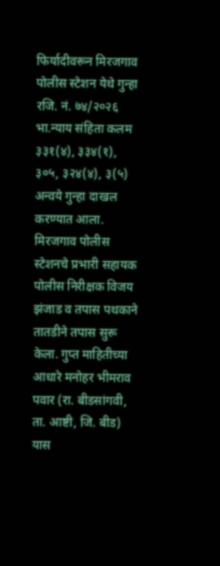फिर्यादीवरून मिरजगाव पोलीस स्टेशन येथे गुन्हा रजि. नं. ७४/२०२६ भा.न्याय संहिता कलम ३३१(४), ३३४(१), ३०५, ३२४(४), ३(५) अन्वये गुन्हा दाखल करण्यात आला. मिरजगाव पोलीस स्टेशनचे प्रभारी सहायक पोलीस निरीक्षक विजय झंजाड व तपास पथकाने तातडीने तपास सुरू केला. गुप्त माहितीच्या आधारे मनोहर भीमराव पवार (रा. बीडसांगवी, ता. आष्टी, जि. बीड) यास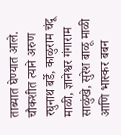ताब्यात घेण्यात आले. चौकशीत त्याने अरुण रघुनाथ बर्डे, काळुराम चंदू माळी, ज्ञानेश्वर गंगाराम साळुंखे, सुरेश बाळू माळी आणि भास्कर बबन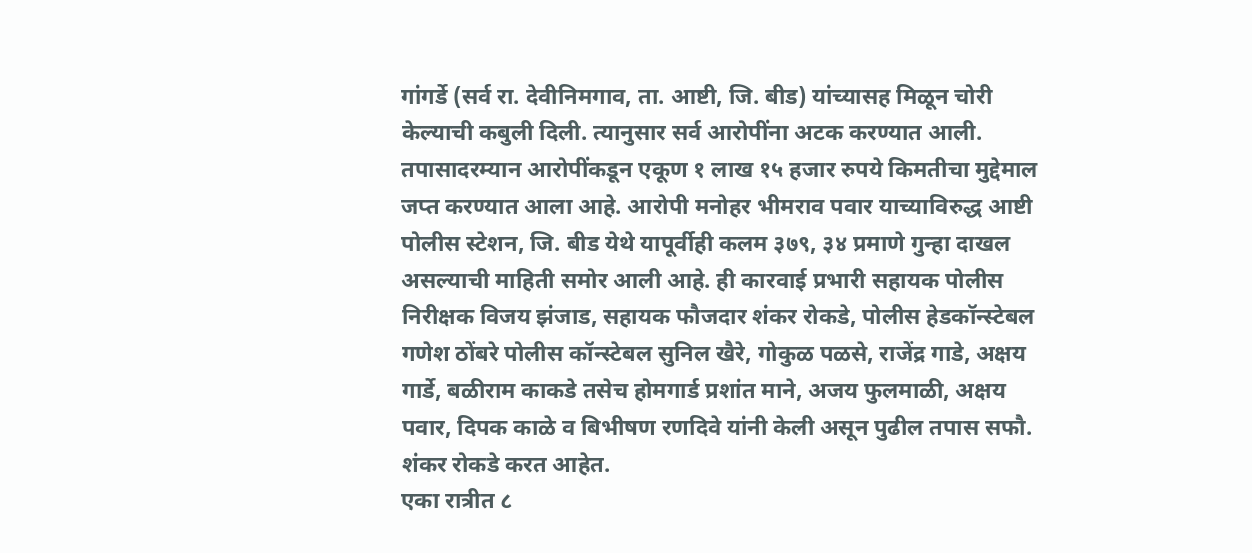गांगर्डे (सर्व रा. देवीनिमगाव, ता. आष्टी, जि. बीड) यांच्यासह मिळून चोरी केल्याची कबुली दिली. त्यानुसार सर्व आरोपींना अटक करण्यात आली. तपासादरम्यान आरोपींकडून एकूण १ लाख १५ हजार रुपये किमतीचा मुद्देमाल जप्त करण्यात आला आहे. आरोपी मनोहर भीमराव पवार याच्याविरुद्ध आष्टी पोलीस स्टेशन, जि. बीड येथे यापूर्वीही कलम ३७९, ३४ प्रमाणे गुन्हा दाखल असल्याची माहिती समोर आली आहे. ही कारवाई प्रभारी सहायक पोलीस निरीक्षक विजय झंजाड, सहायक फौजदार शंकर रोकडे, पोलीस हेडकॉन्स्टेबल गणेश ठोंबरे पोलीस कॉन्स्टेबल सुनिल खैरे, गोकुळ पळसे, राजेंद्र गाडे, अक्षय गार्डे, बळीराम काकडे तसेच होमगार्ड प्रशांत माने, अजय फुलमाळी, अक्षय पवार, दिपक काळे व बिभीषण रणदिवे यांनी केली असून पुढील तपास सफौ. शंकर रोकडे करत आहेत.
एका रात्रीत ८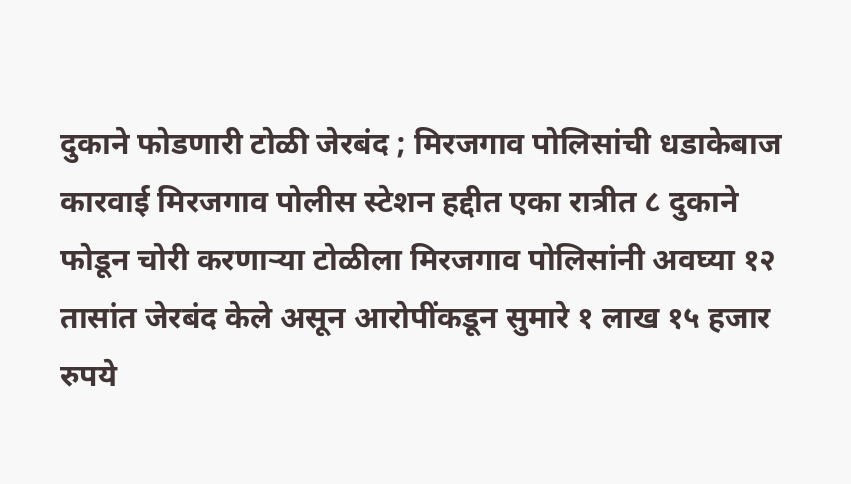दुकाने फोडणारी टोळी जेरबंद ; मिरजगाव पोलिसांची धडाकेबाज कारवाई मिरजगाव पोलीस स्टेशन हद्दीत एका रात्रीत ८ दुकाने फोडून चोरी करणाऱ्या टोळीला मिरजगाव पोलिसांनी अवघ्या १२ तासांत जेरबंद केले असून आरोपींकडून सुमारे १ लाख १५ हजार रुपये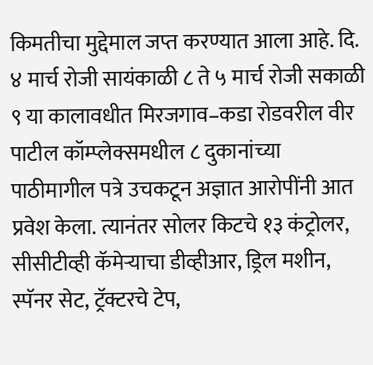किमतीचा मुद्देमाल जप्त करण्यात आला आहे. दि. ४ मार्च रोजी सायंकाळी ८ ते ५ मार्च रोजी सकाळी ९ या कालावधीत मिरजगाव–कडा रोडवरील वीर पाटील कॉम्प्लेक्समधील ८ दुकानांच्या पाठीमागील पत्रे उचकटून अज्ञात आरोपींनी आत प्रवेश केला. त्यानंतर सोलर किटचे १३ कंट्रोलर, सीसीटीव्ही कॅमेऱ्याचा डीव्हीआर, ड्रिल मशीन, स्पॅनर सेट, ट्रॅक्टरचे टेप,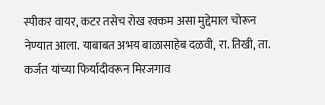स्पीकर वायर, कटर तसेच रोख रक्कम असा मुद्देमाल चोरून नेण्यात आला. याबाबत अभय बाळासाहेब दळवी, रा. तिखी, ता. कर्जत यांच्या फिर्यादीवरून मिरजगाव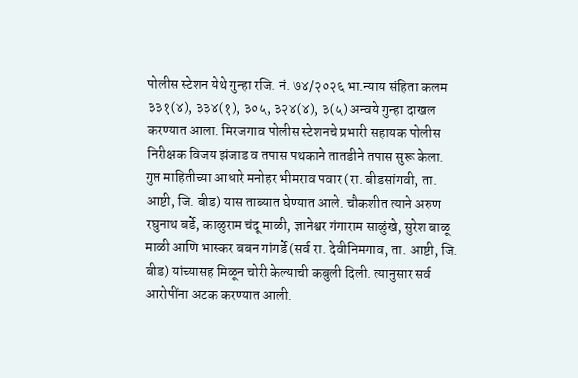पोलीस स्टेशन येथे गुन्हा रजि. नं. ७४/२०२६ भा.न्याय संहिता कलम ३३१(४), ३३४(१), ३०५, ३२४(४), ३(५) अन्वये गुन्हा दाखल करण्यात आला. मिरजगाव पोलीस स्टेशनचे प्रभारी सहायक पोलीस निरीक्षक विजय झंजाड व तपास पथकाने तातडीने तपास सुरू केला. गुप्त माहितीच्या आधारे मनोहर भीमराव पवार (रा. बीडसांगवी, ता. आष्टी, जि. बीड) यास ताब्यात घेण्यात आले. चौकशीत त्याने अरुण रघुनाथ बर्डे, काळुराम चंदू माळी, ज्ञानेश्वर गंगाराम साळुंखे, सुरेश बाळू माळी आणि भास्कर बबन गांगर्डे (सर्व रा. देवीनिमगाव, ता. आष्टी, जि. बीड) यांच्यासह मिळून चोरी केल्याची कबुली दिली. त्यानुसार सर्व आरोपींना अटक करण्यात आली.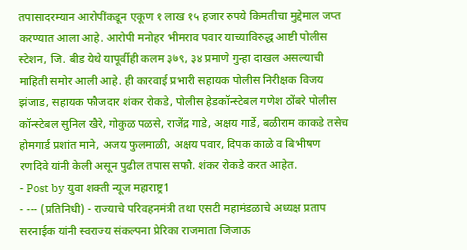तपासादरम्यान आरोपींकडून एकूण १ लाख १५ हजार रुपये किमतीचा मुद्देमाल जप्त करण्यात आला आहे. आरोपी मनोहर भीमराव पवार याच्याविरुद्ध आष्टी पोलीस स्टेशन, जि. बीड येथे यापूर्वीही कलम ३७९, ३४ प्रमाणे गुन्हा दाखल असल्याची माहिती समोर आली आहे. ही कारवाई प्रभारी सहायक पोलीस निरीक्षक विजय झंजाड, सहायक फौजदार शंकर रोकडे, पोलीस हेडकॉन्स्टेबल गणेश ठोंबरे पोलीस कॉन्स्टेबल सुनिल खैरे, गोकुळ पळसे, राजेंद्र गाडे, अक्षय गार्डे, बळीराम काकडे तसेच होमगार्ड प्रशांत माने, अजय फुलमाळी, अक्षय पवार, दिपक काळे व बिभीषण रणदिवे यांनी केली असून पुढील तपास सफौ. शंकर रोकडे करत आहेत.
- Post by युवा शक्ती न्यूज महाराष्ट्र1
- --- (प्रतिनिधी) - राज्याचे परिवहनमंत्री तथा एसटी महामंडळाचे अध्यक्ष प्रताप सरनाईक यांनी स्वराज्य संकल्पना प्रेरिका राजमाता जिजाऊ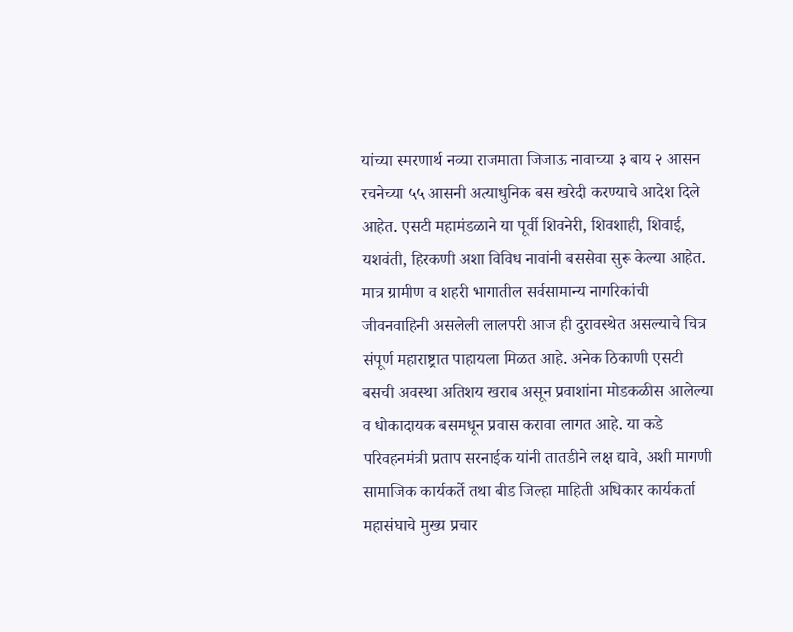यांच्या स्मरणार्थ नव्या राजमाता जिजाऊ नावाच्या ३ बाय २ आसन रचनेच्या ५५ आसनी अत्याधुनिक बस खरेदी करण्याचे आदेश दिले आहेत. एसटी महामंडळाने या पूर्वी शिवनेरी, शिवशाही, शिवाई, यशवंती, हिरकणी अशा विविध नावांनी बससेवा सुरू केल्या आहेत. मात्र ग्रामीण व शहरी भागातील सर्वसामान्य नागरिकांची जीवनवाहिनी असलेली लालपरी आज ही दुरावस्थेत असल्याचे चित्र संपूर्ण महाराष्ट्रात पाहायला मिळत आहे. अनेक ठिकाणी एसटी बसची अवस्था अतिशय खराब असून प्रवाशांना मोडकळीस आलेल्या व धोकादायक बसमधून प्रवास करावा लागत आहे. या कडे परिवहनमंत्री प्रताप सरनाईक यांनी तातडीने लक्ष द्यावे, अशी मागणी सामाजिक कार्यकर्ते तथा बीड जिल्हा माहिती अधिकार कार्यकर्ता महासंघाचे मुख्य प्रचार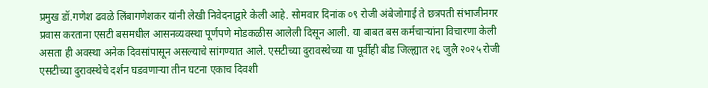प्रमुख डॉ.गणेश ढवळे लिंबागणेशकर यांनी लेखी निवेदनाद्वारे केली आहे. सोमवार दिनांक ०९ रोजी अंबेजोगाई ते छत्रपती संभाजीनगर प्रवास करताना एसटी बसमधील आसनव्यवस्था पूर्णपणे मोडकळीस आलेली दिसून आली. या बाबत बस कर्मचाऱ्यांना विचारणा केली असता ही अवस्था अनेक दिवसांपासून असल्याचे सांगण्यात आले. एसटीच्या दुरावस्थेच्या या पूर्वीही बीड जिल्ह्यात २६ जुलै २०२५ रोजी एसटीच्या दुरावस्थेचे दर्शन घडवणाऱ्या तीन घटना एकाच दिवशी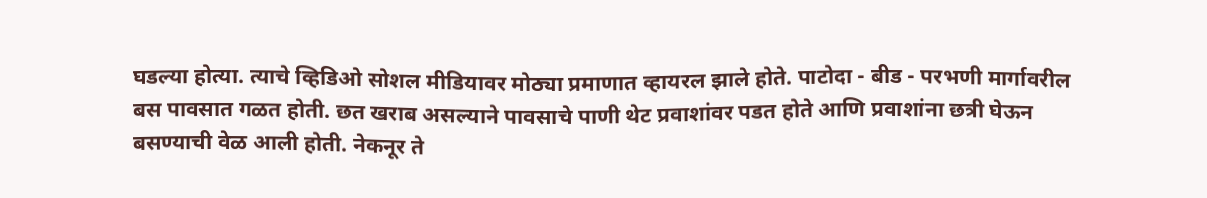घडल्या होत्या. त्याचे व्हिडिओ सोशल मीडियावर मोठ्या प्रमाणात व्हायरल झाले होते. पाटोदा - बीड - परभणी मार्गावरील बस पावसात गळत होती. छत खराब असल्याने पावसाचे पाणी थेट प्रवाशांवर पडत होते आणि प्रवाशांना छत्री घेऊन बसण्याची वेळ आली होती. नेकनूर ते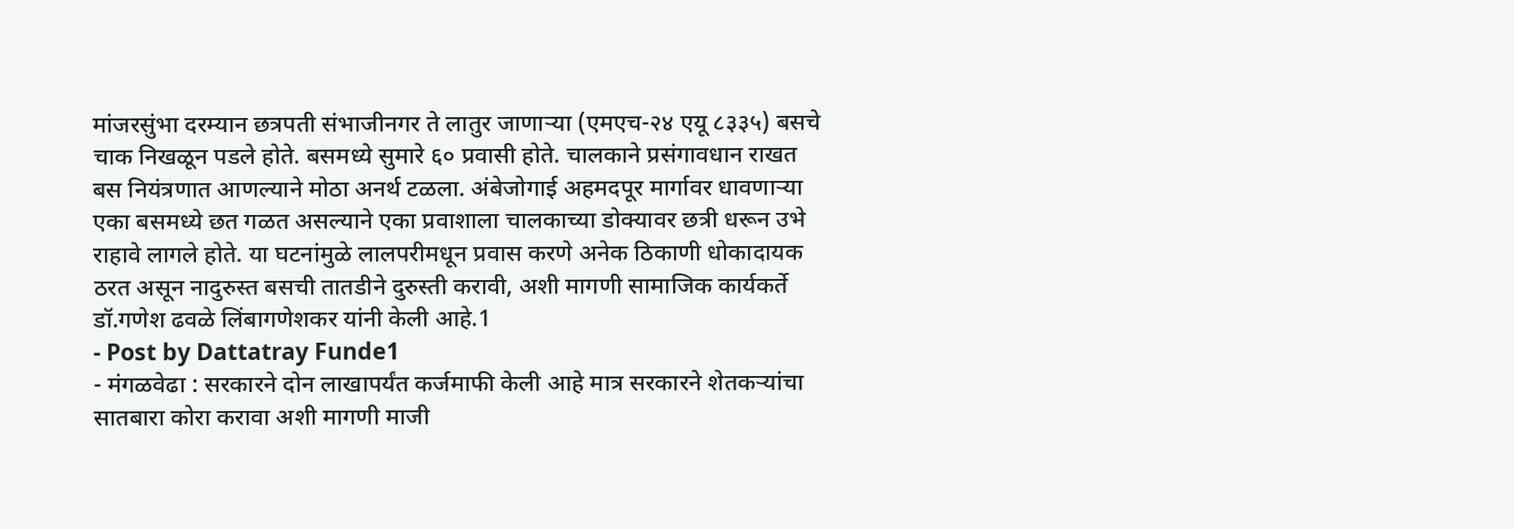मांजरसुंभा दरम्यान छत्रपती संभाजीनगर ते लातुर जाणाऱ्या (एमएच-२४ एयू ८३३५) बसचे चाक निखळून पडले होते. बसमध्ये सुमारे ६० प्रवासी होते. चालकाने प्रसंगावधान राखत बस नियंत्रणात आणल्याने मोठा अनर्थ टळला. अंबेजोगाई अहमदपूर मार्गावर धावणाऱ्या एका बसमध्ये छत गळत असल्याने एका प्रवाशाला चालकाच्या डोक्यावर छत्री धरून उभे राहावे लागले होते. या घटनांमुळे लालपरीमधून प्रवास करणे अनेक ठिकाणी धोकादायक ठरत असून नादुरुस्त बसची तातडीने दुरुस्ती करावी, अशी मागणी सामाजिक कार्यकर्ते डॉ.गणेश ढवळे लिंबागणेशकर यांनी केली आहे.1
- Post by Dattatray Funde1
- मंगळवेढा : सरकारने दोन लाखापर्यंत कर्जमाफी केली आहे मात्र सरकारने शेतकऱ्यांचा सातबारा कोरा करावा अशी मागणी माजी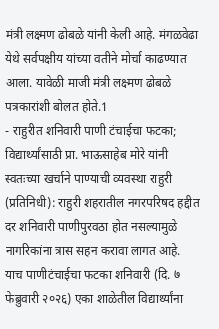मंत्री लक्ष्मण ढोबळे यांनी केली आहे. मंगळवेढा येथे सर्वपक्षीय यांच्या वतीने मोर्चा काढण्यात आला. यावेळी माजी मंत्री लक्ष्मण ढोबळे पत्रकारांशी बोलत होते.1
- राहुरीत शनिवारी पाणी टंचाईचा फटका; विद्यार्थ्यांसाठी प्रा. भाऊसाहेब मोरे यांनी स्वतःच्या खर्चाने पाण्याची व्यवस्था राहुरी (प्रतिनिधी): राहुरी शहरातील नगरपरिषद हद्दीत दर शनिवारी पाणीपुरवठा होत नसल्यामुळे नागरिकांना त्रास सहन करावा लागत आहे. याच पाणीटंचाईचा फटका शनिवारी (दि. ७ फेब्रुवारी २०२६) एका शाळेतील विद्यार्थ्यांना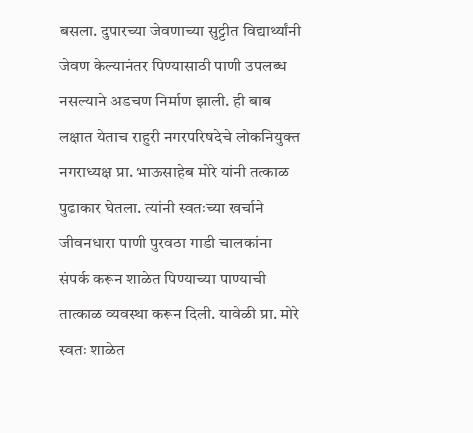बसला. दुपारच्या जेवणाच्या सुट्टीत विद्यार्थ्यांनी जेवण केल्यानंतर पिण्यासाठी पाणी उपलब्ध नसल्याने अडचण निर्माण झाली. ही बाब लक्षात येताच राहुरी नगरपरिषदेचे लोकनियुक्त नगराध्यक्ष प्रा. भाऊसाहेब मोरे यांनी तत्काळ पुढाकार घेतला. त्यांनी स्वतःच्या खर्चाने जीवनधारा पाणी पुरवठा गाडी चालकांना संपर्क करून शाळेत पिण्याच्या पाण्याची तात्काळ व्यवस्था करून दिली. यावेळी प्रा. मोरे स्वतः शाळेत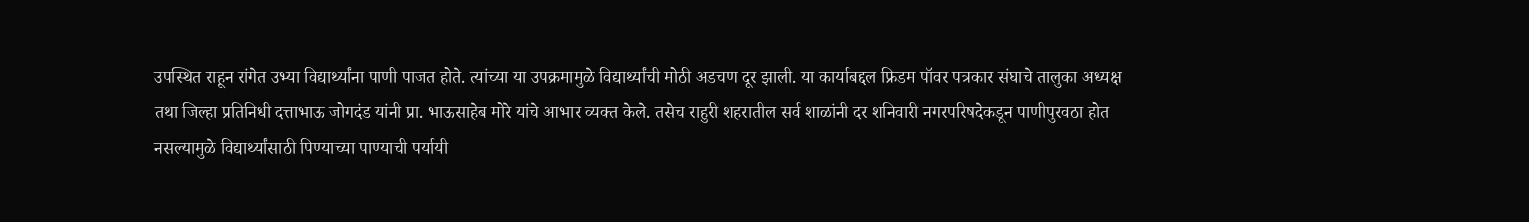उपस्थित राहून रांगेत उभ्या विद्यार्थ्यांना पाणी पाजत होते. त्यांच्या या उपक्रमामुळे विद्यार्थ्यांची मोठी अडचण दूर झाली. या कार्याबद्दल फ्रिडम पॉवर पत्रकार संघाचे तालुका अध्यक्ष तथा जिल्हा प्रतिनिधी दत्ताभाऊ जोगदंड यांनी प्रा. भाऊसाहेब मोरे यांचे आभार व्यक्त केले. तसेच राहुरी शहरातील सर्व शाळांनी दर शनिवारी नगरपरिषदेकडून पाणीपुरवठा होत नसल्यामुळे विद्यार्थ्यांसाठी पिण्याच्या पाण्याची पर्यायी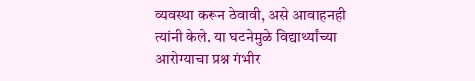व्यवस्था करून ठेवावी, असे आवाहनही त्यांनी केले. या घटनेमुळे विद्यार्थ्यांच्या आरोग्याचा प्रश्न गंभीर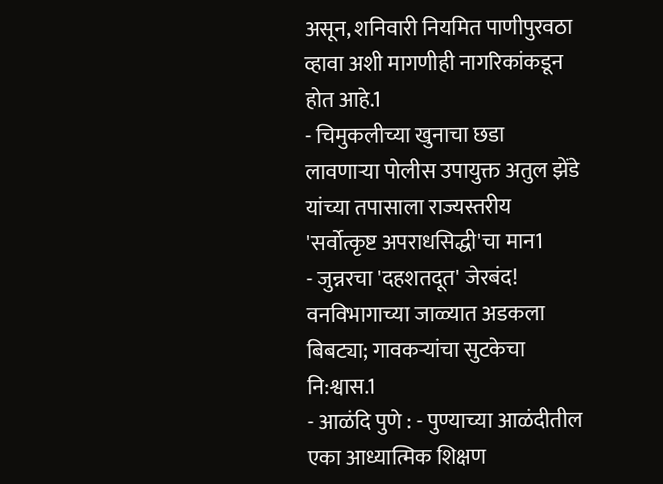असून, शनिवारी नियमित पाणीपुरवठा व्हावा अशी मागणीही नागरिकांकडून होत आहे.1
- चिमुकलीच्या खुनाचा छडा लावणाऱ्या पोलीस उपायुक्त अतुल झेंडे यांच्या तपासाला राज्यस्तरीय 'सर्वोत्कृष्ट अपराधसिद्धी'चा मान1
- जुन्नरचा 'दहशतदूत' जेरबंद! वनविभागाच्या जाळ्यात अडकला बिबट्या; गावकऱ्यांचा सुटकेचा नि:श्वास.1
- आळंदि पुणे : - पुण्याच्या आळंदीतील एका आध्यात्मिक शिक्षण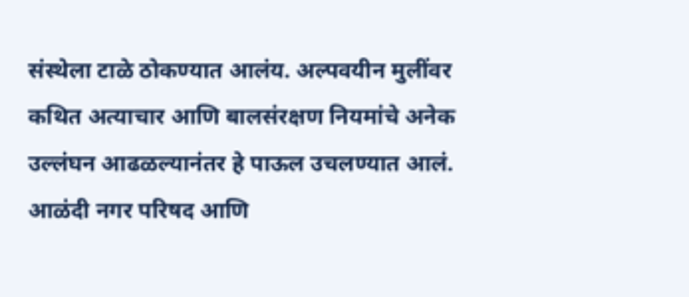संस्थेला टाळे ठोकण्यात आलंय. अल्पवयीन मुलींवर कथित अत्याचार आणि बालसंरक्षण नियमांचे अनेक उल्लंघन आढळल्यानंतर हे पाऊल उचलण्यात आलं. आळंदी नगर परिषद आणि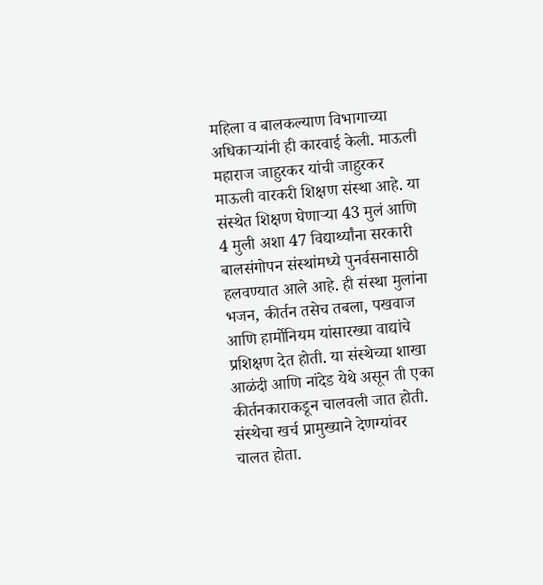महिला व बालकल्याण विभागाच्या अधिकाऱ्यांनी ही कारवाई केली. माऊली महाराज जाहुरकर यांची जाहुरकर माऊली वारकरी शिक्षण संस्था आहे. या संस्थेत शिक्षण घेणाऱ्या 43 मुलं आणि 4 मुली अशा 47 विद्यार्थ्यांना सरकारी बालसंगोपन संस्थांमध्ये पुनर्वसनासाठी हलवण्यात आले आहे. ही संस्था मुलांना भजन, कीर्तन तसेच तबला, पखवाज आणि हार्मोनियम यांसारख्या वाद्यांचे प्रशिक्षण देत होती. या संस्थेच्या शाखा आळंदी आणि नांदेड येथे असून ती एका कीर्तनकाराकडून चालवली जात होती. संस्थेचा खर्च प्रामुख्याने देणग्यांवर चालत होता.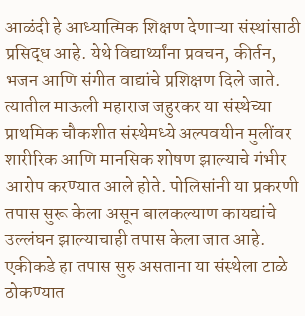आळंदी हे आध्यात्मिक शिक्षण देणाऱ्या संस्थांसाठी प्रसिद्ध आहे. येथे विद्यार्थ्यांना प्रवचन, कीर्तन, भजन आणि संगीत वाद्यांचे प्रशिक्षण दिले जाते. त्यातील माऊली महाराज जहुरकर या संस्थेच्या प्राथमिक चौकशीत संस्थेमध्ये अल्पवयीन मुलींवर शारीरिक आणि मानसिक शोषण झाल्याचे गंभीर आरोप करण्यात आले होते. पोलिसांनी या प्रकरणी तपास सुरू केला असून बालकल्याण कायद्यांचे उल्लंघन झाल्याचाही तपास केला जात आहे. एकीकडे हा तपास सुरु असताना या संस्थेला टाळे ठोकण्यात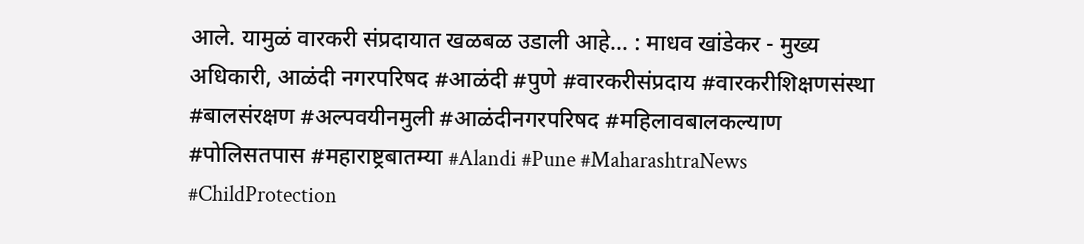आले. यामुळं वारकरी संप्रदायात खळबळ उडाली आहे... : माधव खांडेकर - मुख्य अधिकारी, आळंदी नगरपरिषद #आळंदी #पुणे #वारकरीसंप्रदाय #वारकरीशिक्षणसंस्था #बालसंरक्षण #अल्पवयीनमुली #आळंदीनगरपरिषद #महिलावबालकल्याण #पोलिसतपास #महाराष्ट्रबातम्या #Alandi #Pune #MaharashtraNews #ChildProtection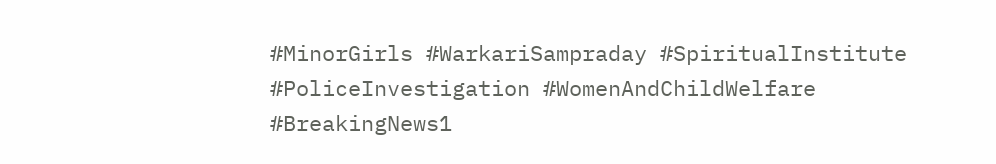#MinorGirls #WarkariSampraday #SpiritualInstitute #PoliceInvestigation #WomenAndChildWelfare #BreakingNews1